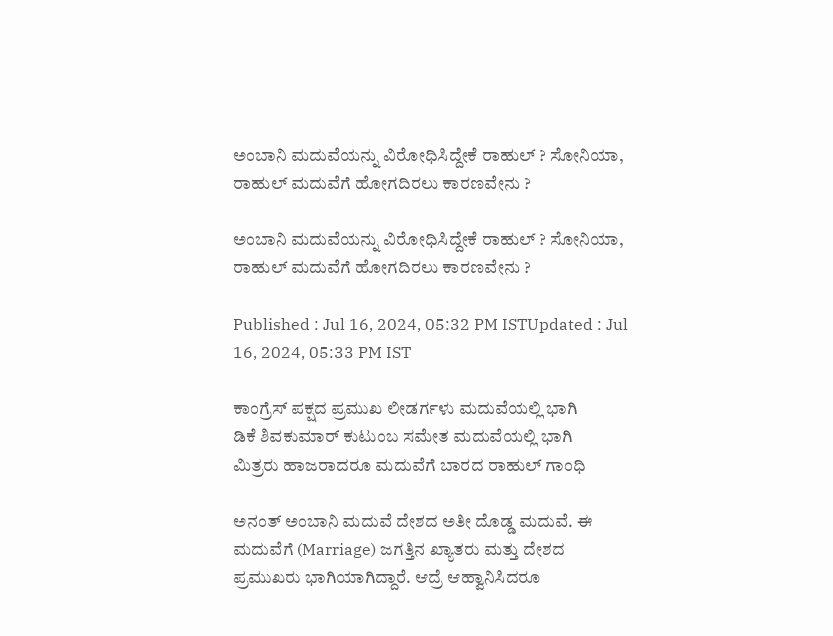ಅಂಬಾನಿ ಮದುವೆಯನ್ನು ವಿರೋಧಿಸಿದ್ದೇಕೆ ರಾಹುಲ್ ? ಸೋನಿಯಾ, ರಾಹುಲ್ ಮದುವೆಗೆ ಹೋಗದಿರಲು ಕಾರಣವೇನು ?

ಅಂಬಾನಿ ಮದುವೆಯನ್ನು ವಿರೋಧಿಸಿದ್ದೇಕೆ ರಾಹುಲ್ ? ಸೋನಿಯಾ, ರಾಹುಲ್ ಮದುವೆಗೆ ಹೋಗದಿರಲು ಕಾರಣವೇನು ?

Published : Jul 16, 2024, 05:32 PM ISTUpdated : Jul 16, 2024, 05:33 PM IST

ಕಾಂಗ್ರೆಸ್ ಪಕ್ಷದ ಪ್ರಮುಖ ಲೀಡರ್ಗಳು ಮದುವೆಯಲ್ಲಿ ಭಾಗಿ
ಡಿಕೆ ಶಿವಕುಮಾರ್ ಕುಟುಂಬ ಸಮೇತ ಮದುವೆಯಲ್ಲಿ ಭಾಗಿ
ಮಿತ್ರರು ಹಾಜರಾದರೂ ಮದುವೆಗೆ ಬಾರದ ರಾಹುಲ್ ಗಾಂಧಿ

ಅನಂತ್ ಅಂಬಾನಿ ಮದುವೆ ದೇಶದ ಅತೀ ದೊಡ್ಡ ಮದುವೆ. ಈ ಮದುವೆಗೆ (Marriage) ಜಗತ್ತಿನ ಖ್ಯಾತರು ಮತ್ತು ದೇಶದ ಪ್ರಮುಖರು ಭಾಗಿಯಾಗಿದ್ದಾರೆ. ಆದ್ರೆ ಆಹ್ವಾನಿಸಿದರೂ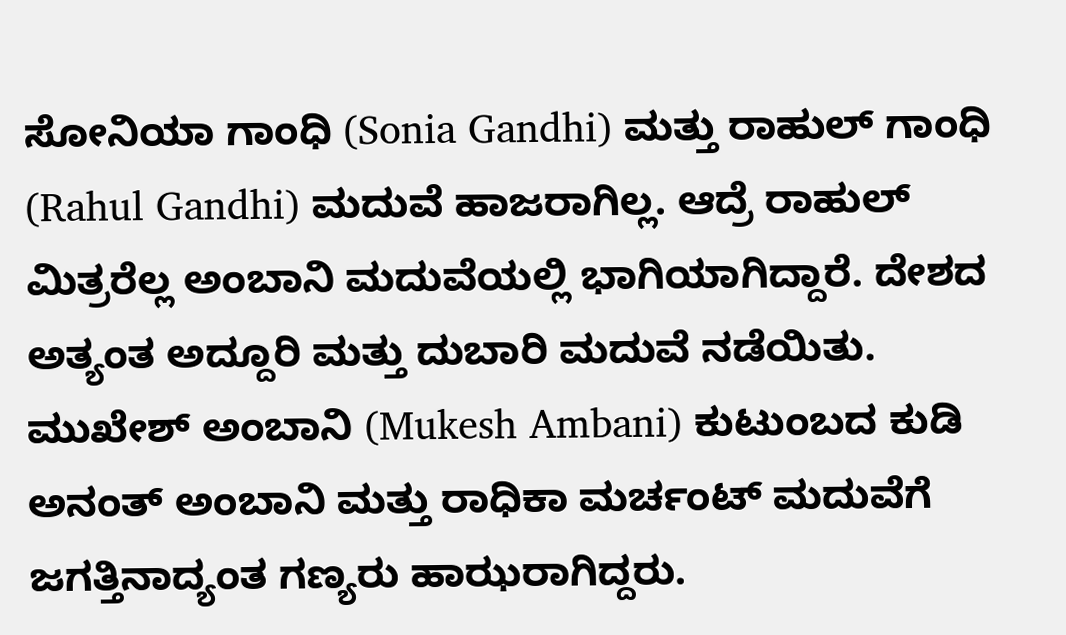ಸೋನಿಯಾ ಗಾಂಧಿ (Sonia Gandhi) ಮತ್ತು ರಾಹುಲ್ ಗಾಂಧಿ (Rahul Gandhi) ಮದುವೆ ಹಾಜರಾಗಿಲ್ಲ. ಆದ್ರೆ ರಾಹುಲ್ ಮಿತ್ರರೆಲ್ಲ ಅಂಬಾನಿ ಮದುವೆಯಲ್ಲಿ ಭಾಗಿಯಾಗಿದ್ದಾರೆ. ದೇಶದ ಅತ್ಯಂತ ಅದ್ದೂರಿ ಮತ್ತು ದುಬಾರಿ ಮದುವೆ ನಡೆಯಿತು. ಮುಖೇಶ್ ಅಂಬಾನಿ (Mukesh Ambani) ಕುಟುಂಬದ ಕುಡಿ ಅನಂತ್ ಅಂಬಾನಿ ಮತ್ತು ರಾಧಿಕಾ ಮರ್ಚಂಟ್ ಮದುವೆಗೆ ಜಗತ್ತಿನಾದ್ಯಂತ ಗಣ್ಯರು ಹಾಝರಾಗಿದ್ದರು.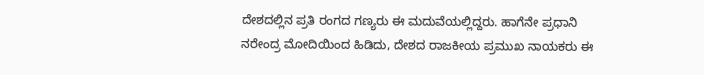ದೇಶದಲ್ಲಿನ ಪ್ರತಿ ರಂಗದ ಗಣ್ಯರು ಈ ಮದುವೆಯಲ್ಲಿದ್ದರು. ಹಾಗೆನೇ ಪ್ರಧಾನಿ ನರೇಂದ್ರ ಮೋದಿಯಿಂದ ಹಿಡಿದು, ದೇಶದ ರಾಜಕೀಯ ಪ್ರಮುಖ ನಾಯಕರು ಈ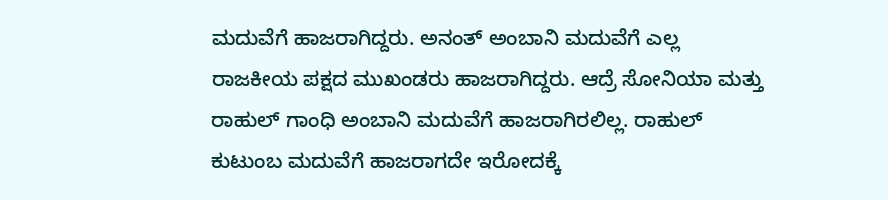ಮದುವೆಗೆ ಹಾಜರಾಗಿದ್ದರು. ಅನಂತ್ ಅಂಬಾನಿ ಮದುವೆಗೆ ಎಲ್ಲ ರಾಜಕೀಯ ಪಕ್ಷದ ಮುಖಂಡರು ಹಾಜರಾಗಿದ್ದರು. ಆದ್ರೆ ಸೋನಿಯಾ ಮತ್ತು ರಾಹುಲ್ ಗಾಂಧಿ ಅಂಬಾನಿ ಮದುವೆಗೆ ಹಾಜರಾಗಿರಲಿಲ್ಲ. ರಾಹುಲ್ ಕುಟುಂಬ ಮದುವೆಗೆ ಹಾಜರಾಗದೇ ಇರೋದಕ್ಕೆ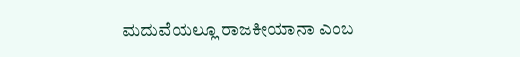ಮದುವೆಯಲ್ಲೂ ರಾಜಕೀಯಾನಾ ಎಂಬ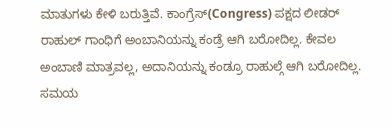ಮಾತುಗಳು ಕೇಳಿ ಬರುತ್ತಿವೆ. ಕಾಂಗ್ರೆಸ್(Congress) ಪಕ್ಷದ ಲೀಡರ್ ರಾಹುಲ್ ಗಾಂಧಿಗೆ ಅಂಬಾನಿಯನ್ನು ಕಂಡ್ರೆ ಆಗಿ ಬರೋದಿಲ್ಲ. ಕೇವಲ ಅಂಬಾಣಿ ಮಾತ್ರವಲ್ಲ, ಅದಾನಿಯನ್ನು ಕಂಡ್ರೂ ರಾಹುಲ್ಗೆ ಆಗಿ ಬರೋದಿಲ್ಲ. ಸಮಯ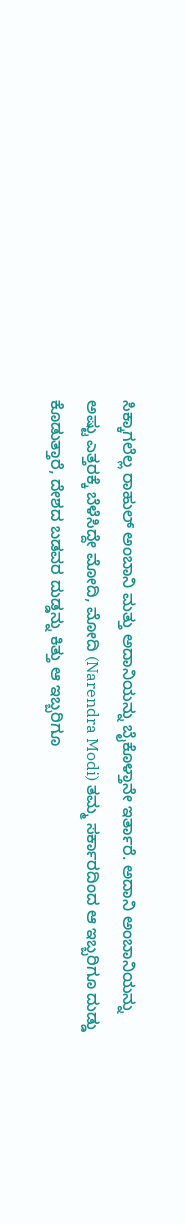ಸಿಕ್ಕಾಗಲೆಲ್ಲ ರಾಹುಲ್ ಅಂಬಾನಿ ಮತ್ತು ಅದಾನಿಯನ್ನು ಬೈಕೊಳ್ತಾನೇ ಇರ್ತಾರೆ. ಅದಾನಿ ಅಂಬಾನಿಯನ್ನು ಅಷ್ಟು ಎತ್ತರಕ್ಕೆ ಬೆಳೆಸಿದ್ದೇ ಮೋದಿ, ಮೋದಿ (Narendra Modi) ತಮ್ಮ ಸರ್ಕಾರದಿಂದ ಆ ಇಬ್ಬರಿಗೂ ದುಡ್ಡು ಕೊಡುತ್ತಾರೆ, ದೇಶದ ಬಡವರ ದುಡ್ಡನ್ನು ಕಿತ್ತು ಆ ಇಬ್ಬರಿಗೂ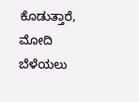ಕೊಡುತ್ತಾರೆ, ಮೋದಿ ಬೆಳೆಯಲು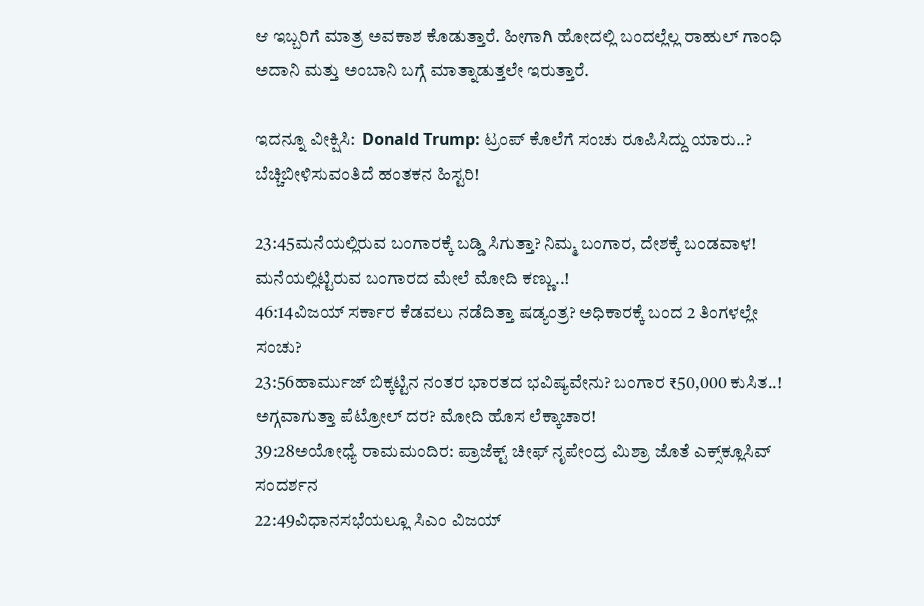ಆ ಇಬ್ಬರಿಗೆ ಮಾತ್ರ ಅವಕಾಶ ಕೊಡುತ್ತಾರೆ. ಹೀಗಾಗಿ ಹೋದಲ್ಲಿ ಬಂದಲ್ಲೆಲ್ಲ ರಾಹುಲ್ ಗಾಂಧಿ ಅದಾನಿ ಮತ್ತು ಅಂಬಾನಿ ಬಗ್ಗೆ ಮಾತ್ನಾಡುತ್ತಲೇ ಇರುತ್ತಾರೆ.

ಇದನ್ನೂ ವೀಕ್ಷಿಸಿ:  Donald Trump: ಟ್ರಂಪ್ ಕೊಲೆಗೆ ಸಂಚು ರೂಪಿಸಿದ್ದು ಯಾರು..? ಬೆಚ್ಚಿಬೀಳಿಸುವಂತಿದೆ ಹಂತಕನ ಹಿಸ್ಟರಿ!

23:45ಮನೆಯಲ್ಲಿರುವ ಬಂಗಾರಕ್ಕೆ ಬಡ್ಡಿ ಸಿಗುತ್ತಾ? ನಿಮ್ಮ ಬಂಗಾರ, ದೇಶಕ್ಕೆ ಬಂಡವಾಳ! ಮನೆಯಲ್ಲಿಟ್ಟಿರುವ ಬಂಗಾರದ ಮೇಲೆ ಮೋದಿ ಕಣ್ಣು..!
46:14ವಿಜಯ್ ಸರ್ಕಾರ ಕೆಡವಲು ನಡೆದಿತ್ತಾ ಷಡ್ಯಂತ್ರ? ಅಧಿಕಾರಕ್ಕೆ ಬಂದ 2 ತಿಂಗಳಲ್ಲೇ ಸಂಚು?
23:56ಹಾರ್ಮುಜ್ ಬಿಕ್ಕಟ್ಟಿನ ನಂತರ ಭಾರತದ ಭವಿಷ್ಯವೇನು? ಬಂಗಾರ ₹50,000 ಕುಸಿತ..! ಅಗ್ಗವಾಗುತ್ತಾ ಪೆಟ್ರೋಲ್ ದರ? ಮೋದಿ ಹೊಸ ಲೆಕ್ಕಾಚಾರ!
39:28ಅಯೋಧ್ಯೆ ರಾಮಮಂದಿರ: ಪ್ರಾಜೆಕ್ಟ್ ಚೀಫ್ ನೃಪೇಂದ್ರ ಮಿಶ್ರಾ ಜೊತೆ ಎಕ್ಸ್‌ಕ್ಲೂಸಿವ್ ಸಂದರ್ಶನ
22:49ವಿಧಾನಸಭೆಯಲ್ಲೂ ಸಿಎಂ ವಿಜಯ್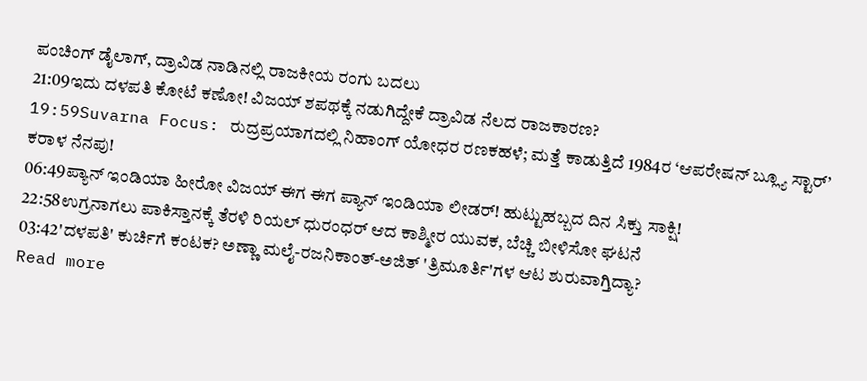ಪಂಚಿಂಗ್ ಡೈಲಾಗ್, ದ್ರಾವಿಡ ನಾಡಿನಲ್ಲಿ ರಾಜಕೀಯ ರಂಗು ಬದಲು
21:09ಇದು ದಳಪತಿ ಕೋಟೆ ಕಣೋ! ವಿಜಯ್ ಶಪಥಕ್ಕೆ ನಡುಗಿದ್ದೇಕೆ ದ್ರಾವಿಡ ನೆಲದ ರಾಜಕಾರಣ?
19:59Suvarna Focus: ರುದ್ರಪ್ರಯಾಗದಲ್ಲಿ ನಿಹಾಂಗ್ ಯೋಧರ ರಣಕಹಳೆ; ಮತ್ತೆ ಕಾಡುತ್ತಿದೆ 1984ರ ‘ಆಪರೇಷನ್ ಬ್ಲ್ಯೂ ಸ್ಟಾರ್’ ಕರಾಳ ನೆನಪು!
06:49ಪ್ಯಾನ್ ಇಂಡಿಯಾ ಹೀರೋ ವಿಜಯ್ ಈಗ ಈಗ ಪ್ಯಾನ್ ಇಂಡಿಯಾ ಲೀಡರ್! ಹುಟ್ಟುಹಬ್ಬದ ದಿನ ಸಿಕ್ತು ಸಾಕ್ಷಿ!
22:58ಉಗ್ರನಾಗಲು ಪಾಕಿಸ್ತಾನಕ್ಕೆ ತೆರಳಿ ರಿಯಲ್ ಧುರಂಧರ್ ಆದ ಕಾಶ್ಮೀರ ಯುವಕ, ಬೆಚ್ಚಿ ಬೀಳಿಸೋ ಘಟನೆ
03:42'ದಳಪತಿ' ಕುರ್ಚಿಗೆ ಕಂಟಕ? ಅಣ್ಣಾ ಮಲೈ-ರಜನಿಕಾಂತ್-ಅಜಿತ್ 'ತ್ರಿಮೂರ್ತಿ'ಗಳ ಆಟ ಶುರುವಾಗ್ತಿದ್ಯಾ?
Read more